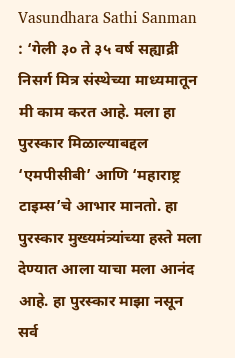Vasundhara Sathi Sanman : ‘गेली ३० ते ३५ वर्ष सह्याद्री निसर्ग मित्र संस्थेच्या माध्यमातून मी काम करत आहे. मला हा पुरस्कार मिळाल्याबद्दल ‘एमपीसीबी’ आणि ‘महाराष्ट्र टाइम्स’चे आभार मानतो. हा पुरस्कार मुख्यमंत्र्यांच्या हस्ते मला देण्यात आला याचा मला आनंद आहे. हा पुरस्कार माझा नसून सर्व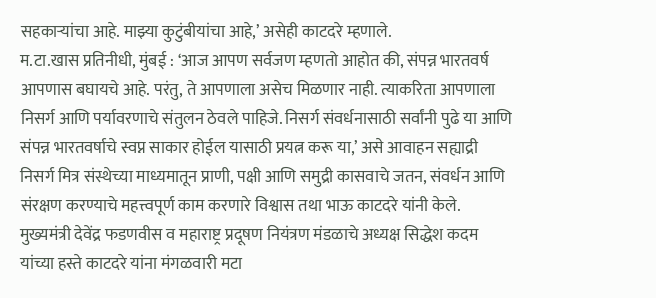सहकाऱ्यांचा आहे. माझ्या कुटुंबीयांचा आहे,’ असेही काटदरे म्हणाले.
म.टा.खास प्रतिनीधी, मुंबई : ‘आज आपण सर्वजण म्हणतो आहोत की, संपन्न भारतवर्ष आपणास बघायचे आहे. परंतु, ते आपणाला असेच मिळणार नाही. त्याकरिता आपणाला निसर्ग आणि पर्यावरणाचे संतुलन ठेवले पाहिजे. निसर्ग संवर्धनासाठी सर्वांनी पुढे या आणि संपन्न भारतवर्षाचे स्वप्न साकार होईल यासाठी प्रयत्न करू या,’ असे आवाहन सह्याद्री निसर्ग मित्र संस्थेच्या माध्यमातून प्राणी, पक्षी आणि समुद्री कासवाचे जतन, संवर्धन आणि संरक्षण करण्याचे महत्त्वपूर्ण काम करणारे विश्वास तथा भाऊ काटदरे यांनी केले.
मुख्यमंत्री देवेंद्र फडणवीस व महाराष्ट्र प्रदूषण नियंत्रण मंडळाचे अध्यक्ष सिद्धेश कदम यांच्या हस्ते काटदरे यांना मंगळवारी मटा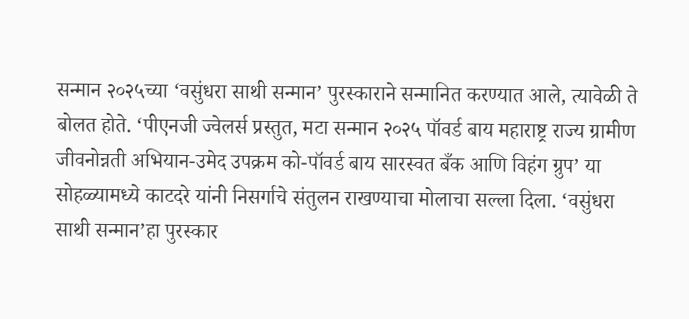सन्मान २०२५च्या ‘वसुंधरा साथी सन्मान’ पुरस्काराने सन्मानित करण्यात आले, त्यावेळी ते बोलत होते. ‘पीएनजी ज्वेलर्स प्रस्तुत, मटा सन्मान २०२५ पॉवर्ड बाय महाराष्ट्र राज्य ग्रामीण जीवनोन्नती अभियान-उमेद उपक्रम को-पॉवर्ड बाय सारस्वत बँक आणि विहंग ग्रुप’ या सोहळ्यामध्ये काटदरे यांनी निसर्गाचे संतुलन राखण्याचा मोलाचा सल्ला दिला. ‘वसुंधरा साथी सन्मान’हा पुरस्कार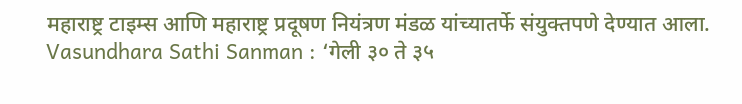महाराष्ट्र टाइम्स आणि महाराष्ट्र प्रदूषण नियंत्रण मंडळ यांच्यातर्फे संयुक्तपणे देण्यात आला.
Vasundhara Sathi Sanman : ‘गेली ३० ते ३५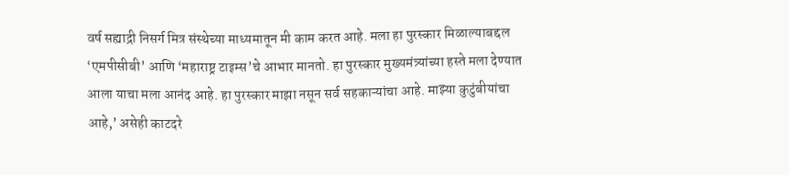वर्ष सह्याद्री निसर्ग मित्र संस्थेच्या माध्यमातून मी काम करत आहे. मला हा पुरस्कार मिळाल्याबद्दल ‘एमपीसीबी’ आणि ‘महाराष्ट्र टाइम्स’चे आभार मानतो. हा पुरस्कार मुख्यमंत्र्यांच्या हस्ते मला देण्यात आला याचा मला आनंद आहे. हा पुरस्कार माझा नसून सर्व सहकाऱ्यांचा आहे. माझ्या कुटुंबीयांचा आहे,’ असेही काटदरे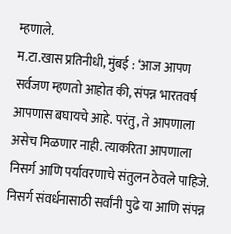म्हणाले.
म.टा.खास प्रतिनीधी, मुंबई : ‘आज आपण सर्वजण म्हणतो आहोत की, संपन्न भारतवर्ष आपणास बघायचे आहे. परंतु, ते आपणाला असेच मिळणार नाही. त्याकरिता आपणाला निसर्ग आणि पर्यावरणाचे संतुलन ठेवले पाहिजे. निसर्ग संवर्धनासाठी सर्वांनी पुढे या आणि संपन्न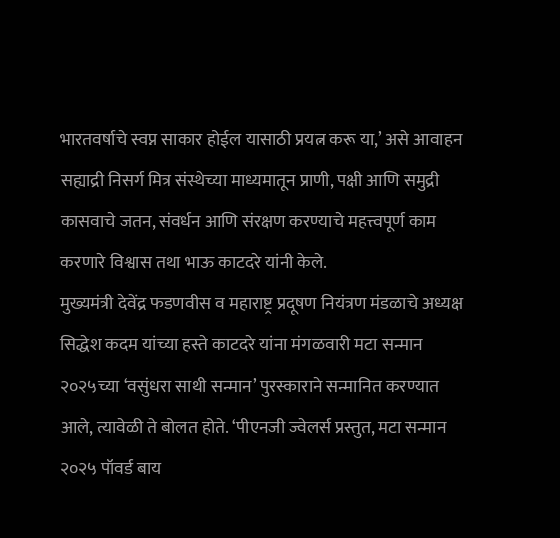भारतवर्षाचे स्वप्न साकार होईल यासाठी प्रयत्न करू या,’ असे आवाहन सह्याद्री निसर्ग मित्र संस्थेच्या माध्यमातून प्राणी, पक्षी आणि समुद्री कासवाचे जतन, संवर्धन आणि संरक्षण करण्याचे महत्त्वपूर्ण काम करणारे विश्वास तथा भाऊ काटदरे यांनी केले.
मुख्यमंत्री देवेंद्र फडणवीस व महाराष्ट्र प्रदूषण नियंत्रण मंडळाचे अध्यक्ष सिद्धेश कदम यांच्या हस्ते काटदरे यांना मंगळवारी मटा सन्मान २०२५च्या ‘वसुंधरा साथी सन्मान’ पुरस्काराने सन्मानित करण्यात आले, त्यावेळी ते बोलत होते. ‘पीएनजी ज्वेलर्स प्रस्तुत, मटा सन्मान २०२५ पॉवर्ड बाय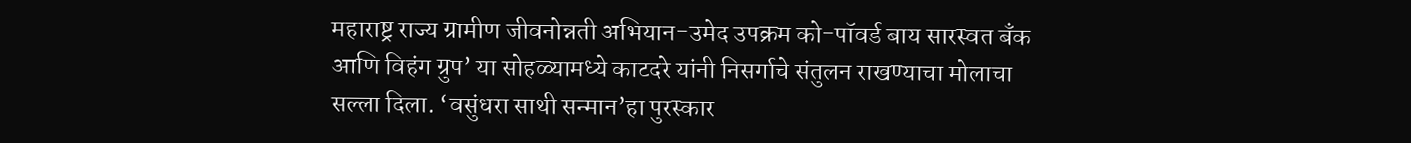महाराष्ट्र राज्य ग्रामीण जीवनोन्नती अभियान-उमेद उपक्रम को-पॉवर्ड बाय सारस्वत बँक आणि विहंग ग्रुप’ या सोहळ्यामध्ये काटदरे यांनी निसर्गाचे संतुलन राखण्याचा मोलाचा सल्ला दिला. ‘वसुंधरा साथी सन्मान’हा पुरस्कार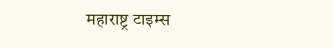महाराष्ट्र टाइम्स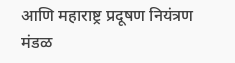आणि महाराष्ट्र प्रदूषण नियंत्रण मंडळ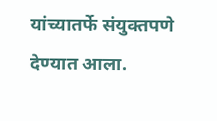यांच्यातर्फे संयुक्तपणे देण्यात आला.